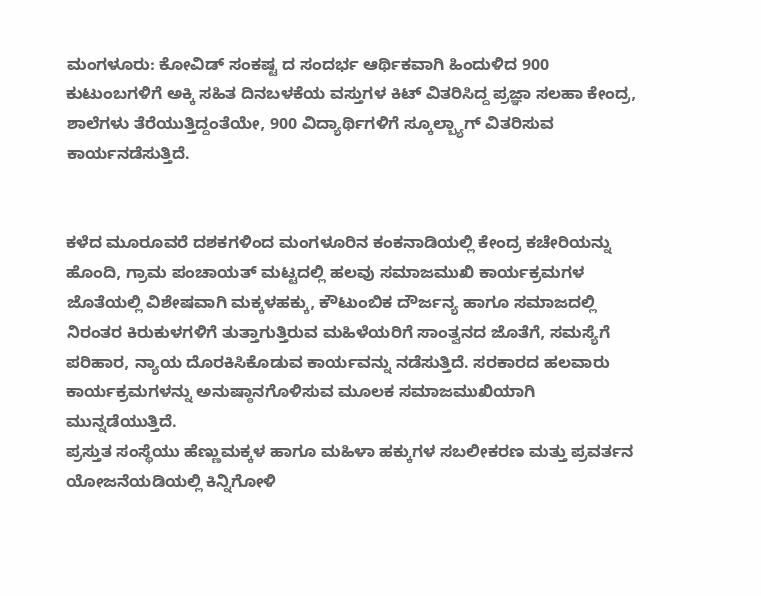ಮಂಗಳೂರು: ಕೋವಿಡ್ ಸಂಕಷ್ಟ ದ ಸಂದರ್ಭ ಆರ್ಥಿಕವಾಗಿ ಹಿಂದುಳಿದ 900 ಕುಟುಂಬಗಳಿಗೆ ಅಕ್ಕಿ ಸಹಿತ ದಿನಬಳಕೆಯ ವಸ್ತುಗಳ ಕಿಟ್ ವಿತರಿಸಿದ್ದ ಪ್ರಜ್ಞಾ ಸಲಹಾ ಕೇಂದ್ರ, ಶಾಲೆಗಳು ತೆರೆಯುತ್ತಿದ್ದಂತೆಯೇ, 900 ವಿದ್ಯಾರ್ಥಿಗಳಿಗೆ ಸ್ಕೂಲ್ಬ್ಯಾಗ್ ವಿತರಿಸುವ ಕಾರ್ಯನಡೆಸುತ್ತಿದೆ.


ಕಳೆದ ಮೂರೂವರೆ ದಶಕಗಳಿಂದ ಮಂಗಳೂರಿನ ಕಂಕನಾಡಿಯಲ್ಲಿ ಕೇಂದ್ರ ಕಚೇರಿಯನ್ನು ಹೊಂದಿ, ಗ್ರಾಮ ಪಂಚಾಯತ್ ಮಟ್ಟದಲ್ಲಿ ಹಲವು ಸಮಾಜಮುಖಿ ಕಾರ್ಯಕ್ರಮಗಳ ಜೊತೆಯಲ್ಲಿ ವಿಶೇಷವಾಗಿ ಮಕ್ಕಳಹಕ್ಕು, ಕೌಟುಂಬಿಕ ದೌರ್ಜನ್ಯ ಹಾಗೂ ಸಮಾಜದಲ್ಲಿ ನಿರಂತರ ಕಿರುಕುಳಗಳಿಗೆ ತುತ್ತಾಗುತ್ತಿರುವ ಮಹಿಳೆಯರಿಗೆ ಸಾಂತ್ವನದ ಜೊತೆಗೆ, ಸಮಸ್ಯೆಗೆ ಪರಿಹಾರ, ನ್ಯಾಯ ದೊರಕಿಸಿಕೊಡುವ ಕಾರ್ಯವನ್ನು ನಡೆಸುತ್ತಿದೆ. ಸರಕಾರದ ಹಲವಾರು ಕಾರ್ಯಕ್ರಮಗಳನ್ನು ಅನುಷ್ಠಾನಗೊಳಿಸುವ ಮೂಲಕ ಸಮಾಜಮುಖಿಯಾಗಿ ಮುನ್ನಡೆಯುತ್ತಿದೆ.
ಪ್ರಸ್ತುತ ಸಂಸ್ಥೆಯು ಹೆಣ್ಣುಮಕ್ಕಳ ಹಾಗೂ ಮಹಿಳಾ ಹಕ್ಕುಗಳ ಸಬಲೀಕರಣ ಮತ್ತು ಪ್ರವರ್ತನ ಯೋಜನೆಯಡಿಯಲ್ಲಿ ಕಿನ್ನಿಗೋಳಿ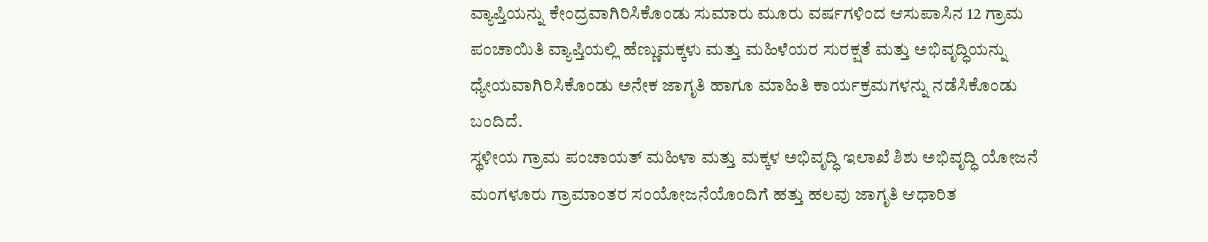ವ್ಯಾಪ್ತಿಯನ್ನು ಕೇಂದ್ರವಾಗಿರಿಸಿಕೊಂಡು ಸುಮಾರು ಮೂರು ವರ್ಷಗಳಿಂದ ಆಸುಪಾಸಿನ 12 ಗ್ರಾಮ ಪಂಚಾಯಿತಿ ವ್ಯಾಪ್ತಿಯಲ್ಲಿ ಹೆಣ್ಣುಮಕ್ಕಳು ಮತ್ತು ಮಹಿಳೆಯರ ಸುರಕ್ಷತೆ ಮತ್ತು ಅಭಿವೃದ್ಧಿಯನ್ನು ಧ್ಯೇಯವಾಗಿರಿಸಿಕೊಂಡು ಅನೇಕ ಜಾಗೃತಿ ಹಾಗೂ ಮಾಹಿತಿ ಕಾರ್ಯಕ್ರಮಗಳನ್ನು ನಡೆಸಿಕೊಂಡು ಬಂದಿದೆ.
ಸ್ಥಳೀಯ ಗ್ರಾಮ ಪಂಚಾಯತ್ ಮಹಿಳಾ ಮತ್ತು ಮಕ್ಕಳ ಅಭಿವೃದ್ಧಿ ಇಲಾಖೆ ಶಿಶು ಅಭಿವೃದ್ಧಿ ಯೋಜನೆ ಮಂಗಳೂರು ಗ್ರಾಮಾಂತರ ಸಂಯೋಜನೆಯೊಂದಿಗೆ ಹತ್ತು ಹಲವು ಜಾಗೃತಿ ಆಧಾರಿತ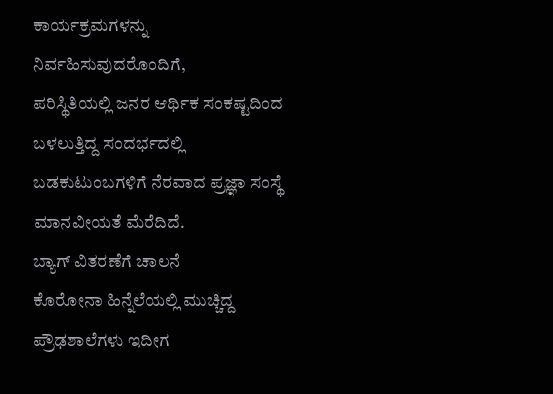ಕಾರ್ಯಕ್ರಮಗಳನ್ನು ನಿರ್ವಹಿಸುವುದರೊಂದಿಗೆ,
ಪರಿಸ್ಥಿತಿಯಲ್ಲಿ ಜನರ ಆರ್ಥಿಕ ಸಂಕಷ್ಟದಿಂದ ಬಳಲುತ್ತಿದ್ದ ಸಂದರ್ಭದಲ್ಲಿ ಬಡಕುಟುಂಬಗಳಿಗೆ ನೆರವಾದ ಪ್ರಜ್ಞಾ ಸಂಸ್ಥೆ ಮಾನವೀಯತೆ ಮೆರೆದಿದೆ.
ಬ್ಯಾಗ್ ವಿತರಣೆಗೆ ಚಾಲನೆ
ಕೊರೋನಾ ಹಿನ್ನೆಲೆಯಲ್ಲಿ ಮುಚ್ಚಿದ್ದ ಪ್ರೌಢಶಾಲೆಗಳು ಇದೀಗ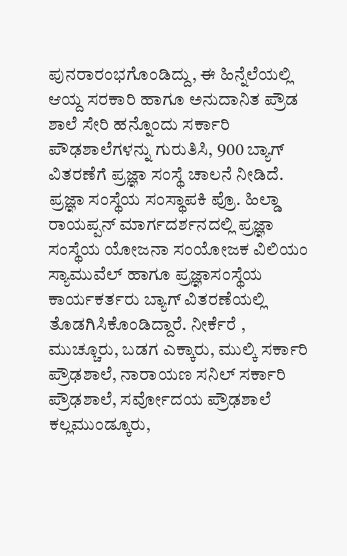ಪುನರಾರಂಭಗೊಂಡಿದ್ದು, ಈ ಹಿನ್ನೆಲೆಯಲ್ಲಿ ಆಯ್ದ ಸರಕಾರಿ ಹಾಗೂ ಅನುದಾನಿತ ಪ್ರೌಡ ಶಾಲೆ ಸೇರಿ ಹನ್ನೊಂದು ಸರ್ಕಾರಿ ಪೌಢಶಾಲೆಗಳನ್ನು ಗುರುತಿಸಿ, 900 ಬ್ಯಾಗ್ ವಿತರಣೆಗೆ ಪ್ರಜ್ಞಾ ಸಂಸ್ಥೆ ಚಾಲನೆ ನೀಡಿದೆ.
ಪ್ರಜ್ಞಾ ಸಂಸ್ಥೆಯ ಸಂಸ್ಥಾಪಕಿ ಪ್ರೊ. ಹಿಲ್ಡಾ ರಾಯಪ್ಪನ್ ಮಾರ್ಗದರ್ಶನದಲ್ಲಿ ಪ್ರಜ್ಞಾ ಸಂಸ್ಥೆಯ ಯೋಜನಾ ಸಂಯೋಜಕ ವಿಲಿಯಂ ಸ್ಯಾಮುವೆಲ್ ಹಾಗೂ ಪ್ರಜ್ಞಾಸಂಸ್ಥೆಯ ಕಾರ್ಯಕರ್ತರು ಬ್ಯಾಗ್ ವಿತರಣೆಯಲ್ಲಿ ತೊಡಗಿಸಿಕೊಂಡಿದ್ದಾರೆ. ನೀರ್ಕೆರೆ , ಮುಚ್ಚೂರು, ಬಡಗ ಎಕ್ಕಾರು, ಮುಲ್ಕಿ ಸರ್ಕಾರಿ ಪ್ರೌಢಶಾಲೆ, ನಾರಾಯಣ ಸನಿಲ್ ಸರ್ಕಾರಿ ಪ್ರೌಢಶಾಲೆ, ಸರ್ವೋದಯ ಪ್ರೌಢಶಾಲೆ ಕಲ್ಲಮುಂಡ್ಕೂರು,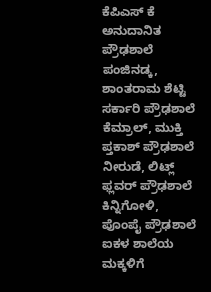ಕೆಪಿಎಸ್ ಕೆ ಅನುದಾನಿತ ಪ್ರೌಢಶಾಲೆ ಪಂಜಿನಡ್ಕ, ಶಾಂತರಾಮ ಶೆಟ್ಟಿ ಸರ್ಕಾರಿ ಪ್ರೌಢಶಾಲೆ ಕೆಮ್ರಾಲ್, ಮುಕ್ತಿ ಪ್ತಕಾಶ್ ಪ್ರೌಢಶಾಲೆ ನೀರುಡೆ, ಲಿಟ್ಲ್ ಫ್ಲವರ್ ಪ್ರೌಢಶಾಲೆ ಕಿನ್ನಿಗೋಳಿ, ಪೊಂಪೈ ಪ್ರೌಢಶಾಲೆ ಐಕಳ ಶಾಲೆಯ ಮಕ್ಕಳಿಗೆ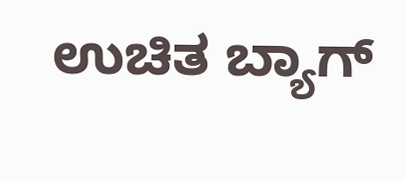ಉಚಿತ ಬ್ಯಾಗ್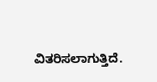ವಿತರಿಸಲಾಗುತ್ತಿದೆ.